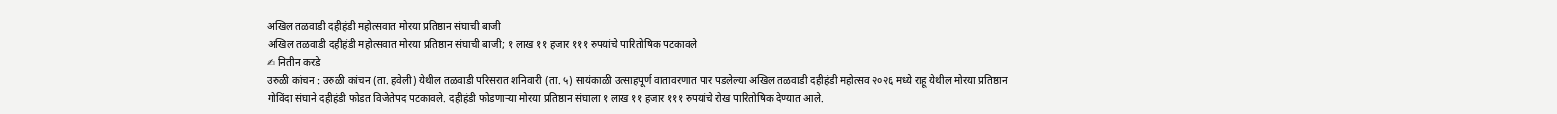अखिल तळवाडी दहीहंडी महोत्सवात मोरया प्रतिष्ठान संघाची बाजी
अखिल तळवाडी दहीहंडी महोत्सवात मोरया प्रतिष्ठान संघाची बाजी; १ लाख ११ हजार १११ रुपयांचे पारितोषिक पटकावले
✍ नितीन करडे
उरुळी कांचन : उरुळी कांचन (ता. हवेली) येथील तळवाडी परिसरात शनिवारी (ता. ५) सायंकाळी उत्साहपूर्ण वातावरणात पार पडलेल्या अखिल तळवाडी दहीहंडी महोत्सव २०२६ मध्ये राहू येथील मोरया प्रतिष्ठान गोविंदा संघाने दहीहंडी फोडत विजेतेपद पटकावले. दहीहंडी फोडणाऱ्या मोरया प्रतिष्ठान संघाला १ लाख ११ हजार १११ रुपयांचे रोख पारितोषिक देण्यात आले.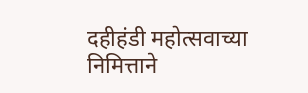दहीहंडी महोत्सवाच्या निमित्ताने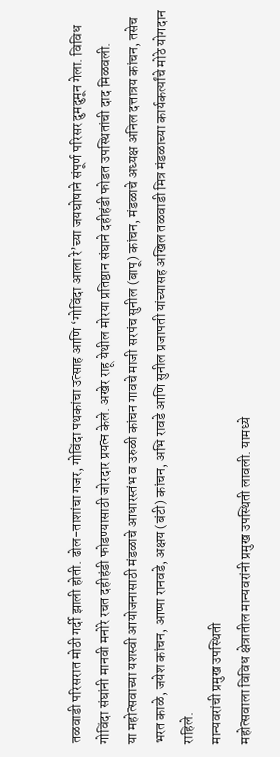तळवाडी परिसरात मोठी गर्दी झाली होती. ढोल-ताशांचा गजर, गोविंदा पथकांचा उत्साह आणि ‘गोविंदा आला रे’च्या जयघोषाने संपूर्ण परिसर दुमदुमून गेला. विविध गोविंदा संघांनी मानवी मनोरे रचत दहीहंडी फोडण्यासाठी जोरदार प्रयत्न केले. अखेर राहू येथील मोरया प्रतिष्ठान संघाने दहीहंडी फोडत उपस्थितांची दाद मिळवली.
या महोत्सवाच्या यशस्वी आयोजनासाठी मंडळाचे आधारस्तंभ व उरुळी कांचन गावचे माजी सरपंच सुनील (बापू) कांचन, मंडळाचे अध्यक्ष अनिल दत्तात्रय कांचन, तसेच भरत काळे, जयेश कांचन, आप्पा रानवडे, अक्षय (बंटी) कांचन, अभि रावडे आणि सुनील प्रजापती यांच्यासह अखिल तळवाडी मित्र मंडळाच्या कार्यकर्त्यांचे मोठे योगदान राहिले.
मान्यवरांची प्रमुख उपस्थिती
महोत्सवाला विविध क्षेत्रातील मान्यवरांनी प्रमुख उपस्थिती लावली. यामध्ये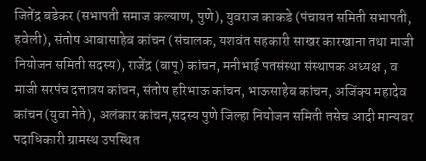जितेंद्र बडेकर (सभापती समाज कल्याण, पुणे), युवराज काकडे (पंचायत समिती सभापती, हवेली), संतोष आबासाहेब कांचन (संचालक, यशवंत सहकारी साखर कारखाना तथा माजी नियोजन समिती सदस्य), राजेंद्र (बापू) कांचन, मनीभाई पतसंस्था संस्थापक अध्यक्ष , व माजी सरपंच दत्तात्रय कांचन, संतोष हरिभाऊ कांचन, भाऊसाहेब कांचन, अजिंक्य महादेव कांचन (युवा नेते), अलंकार कांचन,सदस्य पुणे जिल्हा नियोजन समिती तसेच आदी मान्यवर पदाधिकारी ग्रामस्थ उपस्थित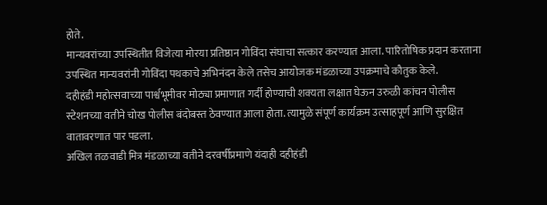होते.
मान्यवरांच्या उपस्थितीत विजेत्या मोरया प्रतिष्ठान गोविंदा संघाचा सत्कार करण्यात आला. पारितोषिक प्रदान करताना उपस्थित मान्यवरांनी गोविंदा पथकाचे अभिनंदन केले तसेच आयोजक मंडळाच्या उपक्रमाचे कौतुक केले.
दहीहंडी महोत्सवाच्या पार्श्वभूमीवर मोठ्या प्रमाणात गर्दी होण्याची शक्यता लक्षात घेऊन उरुळी कांचन पोलीस स्टेशनच्या वतीने चोख पोलीस बंदोबस्त ठेवण्यात आला होता. त्यामुळे संपूर्ण कार्यक्रम उत्साहपूर्ण आणि सुरक्षित वातावरणात पार पडला.
अखिल तळवाडी मित्र मंडळाच्या वतीने दरवर्षीप्रमाणे यंदाही दहीहंडी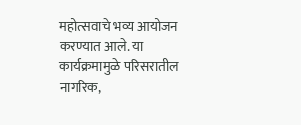महोत्सवाचे भव्य आयोजन करण्यात आले. या कार्यक्रमामुळे परिसरातील नागरिक,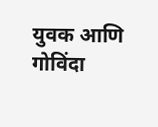युवक आणि गोविंदा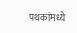पथकांमध्ये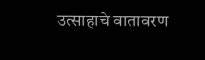उत्साहाचे वातावरण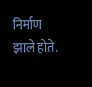निर्माण झाले होते.